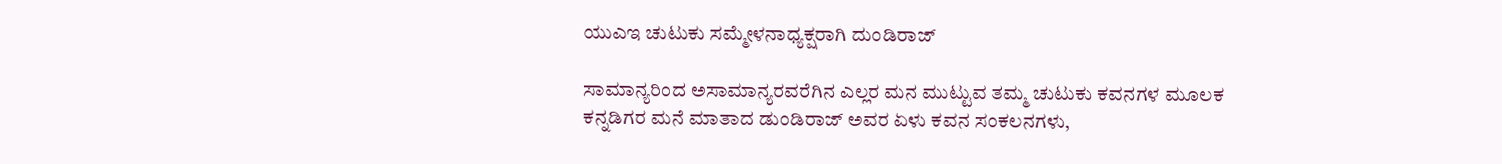ಯುಎಇ ಚುಟುಕು ಸಮ್ಮೇಳನಾಧ್ಯಕ್ಷರಾಗಿ ದುಂಡಿರಾಜ್

ಸಾಮಾನ್ಯರಿಂದ ಅಸಾಮಾನ್ಯರವರೆಗಿನ ಎಲ್ಲರ ಮನ ಮುಟ್ಟುವ ತಮ್ಮ ಚುಟುಕು ಕವನಗಳ ಮೂಲಕ ಕನ್ನಡಿಗರ ಮನೆ ಮಾತಾದ ಡುಂಡಿರಾಜ್ ಅವರ ಏಳು ಕವನ ಸಂಕಲನಗಳು,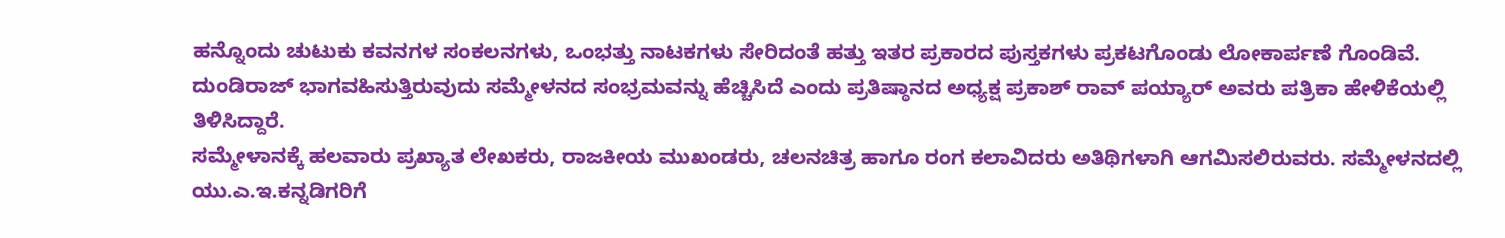ಹನ್ನೊಂದು ಚುಟುಕು ಕವನಗಳ ಸಂಕಲನಗಳು, ಒಂಭತ್ತು ನಾಟಕಗಳು ಸೇರಿದಂತೆ ಹತ್ತು ಇತರ ಪ್ರಕಾರದ ಪುಸ್ತಕಗಳು ಪ್ರಕಟಗೊಂಡು ಲೋಕಾರ್ಪಣೆ ಗೊಂಡಿವೆ. ದುಂಡಿರಾಜ್ ಭಾಗವಹಿಸುತ್ತಿರುವುದು ಸಮ್ಮೇಳನದ ಸಂಭ್ರಮವನ್ನು ಹೆಚ್ಚಿಸಿದೆ ಎಂದು ಪ್ರತಿಷ್ಠಾನದ ಅಧ್ಯಕ್ಷ ಪ್ರಕಾಶ್ ರಾವ್ ಪಯ್ಯಾರ್ ಅವರು ಪತ್ರಿಕಾ ಹೇಳಿಕೆಯಲ್ಲಿ ತಿಳಿಸಿದ್ದಾರೆ.
ಸಮ್ಮೇಳಾನಕ್ಕೆ ಹಲವಾರು ಪ್ರಖ್ಯಾತ ಲೇಖಕರು, ರಾಜಕೀಯ ಮುಖಂಡರು, ಚಲನಚಿತ್ರ ಹಾಗೂ ರಂಗ ಕಲಾವಿದರು ಅತಿಥಿಗಳಾಗಿ ಆಗಮಿಸಲಿರುವರು. ಸಮ್ಮೇಳನದಲ್ಲಿ ಯು.ಎ.ಇ.ಕನ್ನಡಿಗರಿಗೆ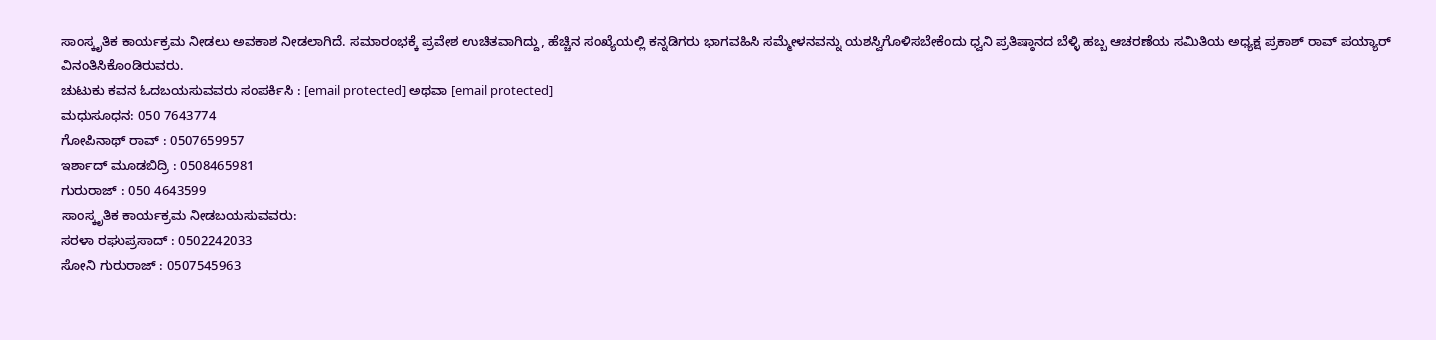ಸಾಂಸ್ಕೃತಿಕ ಕಾರ್ಯಕ್ರಮ ನೀಡಲು ಅವಕಾಶ ನೀಡಲಾಗಿದೆ. ಸಮಾರಂಭಕ್ಕೆ ಪ್ರವೇಶ ಉಚಿತವಾಗಿದ್ದು, ಹೆಚ್ಚಿನ ಸಂಖ್ಯೆಯಲ್ಲಿ ಕನ್ನಡಿಗರು ಭಾಗವಹಿಸಿ ಸಮ್ಮೇಳನವನ್ನು ಯಶಸ್ವಿಗೊಳಿಸಬೇಕೆಂದು ಧ್ವನಿ ಪ್ರತಿಷ್ಠಾನದ ಬೆಳ್ಳಿ ಹಬ್ಬ ಆಚರಣೆಯ ಸಮಿತಿಯ ಅಧ್ಯಕ್ಷ ಪ್ರಕಾಶ್ ರಾವ್ ಪಯ್ಯಾರ್ ವಿನಂತಿಸಿಕೊಂಡಿರುವರು.
ಚುಟುಕು ಕವನ ಓದಬಯಸುವವರು ಸಂಪರ್ಕಿಸಿ : [email protected] ಅಥವಾ [email protected]
ಮಧುಸೂಧನ: 050 7643774
ಗೋಪಿನಾಥ್ ರಾವ್ : 0507659957
ಇರ್ಶಾದ್ ಮೂಡಬಿದ್ರಿ : 0508465981
ಗುರುರಾಜ್ : 050 4643599
ಸಾಂಸ್ಕೃತಿಕ ಕಾರ್ಯಕ್ರಮ ನೀಡಬಯಸುವವರು:
ಸರಳಾ ರಘುಪ್ರಸಾದ್ : 0502242033
ಸೋನಿ ಗುರುರಾಜ್ : 0507545963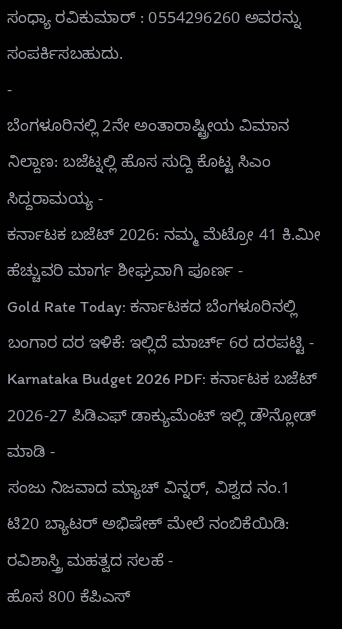ಸಂಧ್ಯಾ ರವಿಕುಮಾರ್ : 0554296260 ಅವರನ್ನು ಸಂಪರ್ಕಿಸಬಹುದು.
-
ಬೆಂಗಳೂರಿನಲ್ಲಿ 2ನೇ ಅಂತಾರಾಷ್ಟ್ರೀಯ ವಿಮಾನ ನಿಲ್ದಾಣ: ಬಜೆಟ್ನಲ್ಲಿ ಹೊಸ ಸುದ್ದಿ ಕೊಟ್ಟ ಸಿಎಂ ಸಿದ್ದರಾಮಯ್ಯ -
ಕರ್ನಾಟಕ ಬಜೆಟ್ 2026: ನಮ್ಮ ಮೆಟ್ರೋ 41 ಕಿ.ಮೀ ಹೆಚ್ಚುವರಿ ಮಾರ್ಗ ಶೀಘ್ರವಾಗಿ ಪೂರ್ಣ -
Gold Rate Today: ಕರ್ನಾಟಕದ ಬೆಂಗಳೂರಿನಲ್ಲಿ ಬಂಗಾರ ದರ ಇಳಿಕೆ: ಇಲ್ಲಿದೆ ಮಾರ್ಚ್ 6ರ ದರಪಟ್ಟಿ -
Karnataka Budget 2026 PDF: ಕರ್ನಾಟಕ ಬಜೆಟ್ 2026-27 ಪಿಡಿಎಫ್ ಡಾಕ್ಯುಮೆಂಟ್ ಇಲ್ಲಿ ಡೌನ್ಲೋಡ್ ಮಾಡಿ -
ಸಂಜು ನಿಜವಾದ ಮ್ಯಾಚ್ ವಿನ್ನರ್, ವಿಶ್ವದ ನಂ.1 ಟಿ20 ಬ್ಯಾಟರ್ ಅಭಿಷೇಕ್ ಮೇಲೆ ನಂಬಿಕೆಯಿಡಿ: ರವಿಶಾಸ್ತ್ರಿ ಮಹತ್ವದ ಸಲಹೆ -
ಹೊಸ 800 ಕೆಪಿಎಸ್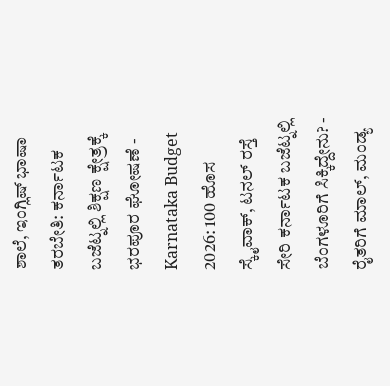ಶಾಲೆ, ಇಂಗ್ಲಿಷ್ ಭಾಷಾ ತರಬೇತಿ: ಕರ್ನಾಟಕ ಬಜೆಟ್ನಲ್ಲಿ ಶಿಕ್ಷಣ ಕ್ಷೇತ್ರಕ್ಕೆ ಭರಪೂರ ಘೋಷಣೆ -
Karnataka Budget 2026: 100 ಹೊಸ ಸ್ಕೈವಾಕ್, ಟನಲ್ ರಸ್ತೆ ಸೇರಿ ಕರ್ನಾಟಕ ಬಜೆಟ್ನಲ್ಲಿ ಬೆಂಗಳೂರಿಗೆ ಸಿಕ್ಕಿದ್ದೇನು? -
ರೈತರಿಗೆ ಮಾಲ್, ಮಂಡ್ಯ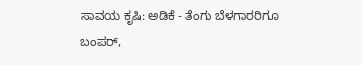ಸಾವಯ ಕೃಷಿ: ಅಡಿಕೆ - ತೆಂಗು ಬೆಳಗಾರರಿಗೂ ಬಂಪರ್,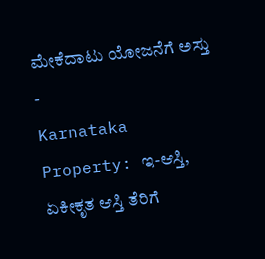ಮೇಕೆದಾಟು ಯೋಜನೆಗೆ ಅಸ್ತು -
Karnataka Property: ಇ-ಆಸ್ತಿ, ಏಕೀಕೃತ ಆಸ್ತಿ ತೆರಿಗೆ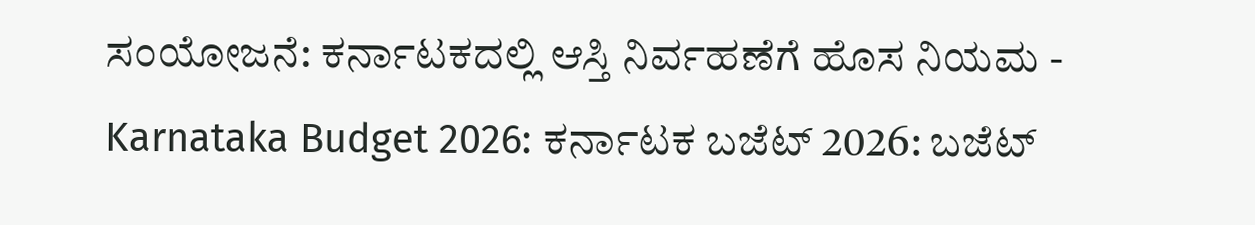ಸಂಯೋಜನೆ: ಕರ್ನಾಟಕದಲ್ಲಿ ಆಸ್ತಿ ನಿರ್ವಹಣೆಗೆ ಹೊಸ ನಿಯಮ -
Karnataka Budget 2026: ಕರ್ನಾಟಕ ಬಜೆಟ್ 2026: ಬಜೆಟ್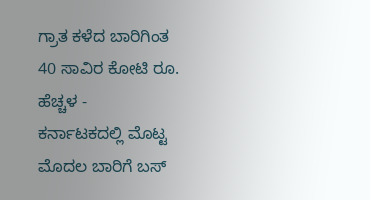ಗ್ರಾತ ಕಳೆದ ಬಾರಿಗಿಂತ 40 ಸಾವಿರ ಕೋಟಿ ರೂ. ಹೆಚ್ಚಳ -
ಕರ್ನಾಟಕದಲ್ಲಿ ಮೊಟ್ಟ ಮೊದಲ ಬಾರಿಗೆ ಬಸ್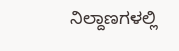ನಿಲ್ದಾಣಗಳಲ್ಲಿ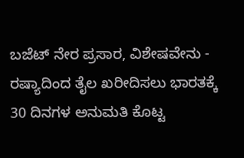ಬಜೆಟ್ ನೇರ ಪ್ರಸಾರ, ವಿಶೇಷವೇನು -
ರಷ್ಯಾದಿಂದ ತೈಲ ಖರೀದಿಸಲು ಭಾರತಕ್ಕೆ 30 ದಿನಗಳ ಅನುಮತಿ ಕೊಟ್ಟ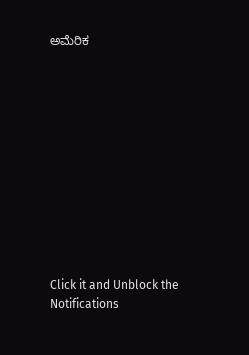ಅಮೆರಿಕ












Click it and Unblock the Notifications